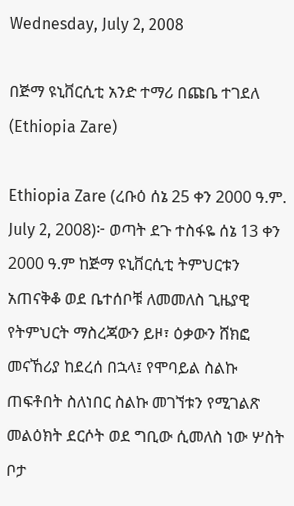Wednesday, July 2, 2008

በጅማ ዩኒቨርሲቲ አንድ ተማሪ በጩቤ ተገደለ (Ethiopia Zare)

Ethiopia Zare (ረቡዕ ሰኔ 25 ቀን 2000 ዓ.ም. July 2, 2008)፦ ወጣት ደጉ ተስፋዬ ሰኔ 13 ቀን 2000 ዓ.ም ከጅማ ዩኒቨርሲቲ ትምህርቱን አጠናቅቆ ወደ ቤተሰቦቹ ለመመለስ ጊዜያዊ የትምህርት ማስረጃውን ይዞ፣ ዕቃውን ሸክፎ መናኸሪያ ከደረሰ በኋላ፤ የሞባይል ስልኩ ጠፍቶበት ስለነበር ስልኩ መገኘቱን የሚገልጽ መልዕክት ደርሶት ወደ ግቢው ሲመለስ ነው ሦስት ቦታ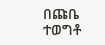በጩቤ ተወግቶ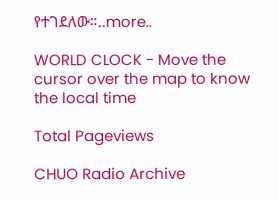የተገደለው።..more..

WORLD CLOCK - Move the cursor over the map to know the local time

Total Pageviews

CHUO Radio Archive